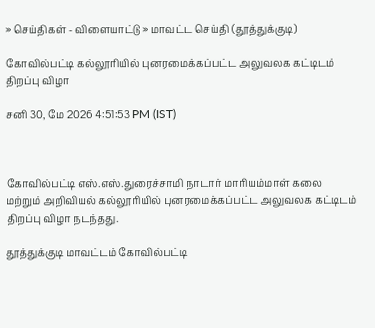» செய்திகள் - விளையாட்டு » மாவட்ட செய்தி (தூத்துக்குடி)

கோவில்பட்டி கல்லூரியில் புனரமைக்கப்பட்ட அலுவலக கட்டிடம் திறப்பு விழா

சனி 30, மே 2026 4:51:53 PM (IST)



கோவில்பட்டி எஸ்.எஸ்.துரைச்சாமி நாடார் மாரியம்மாள் கலை மற்றும் அறிவியல் கல்லூரியில் புனரமைக்கப்பட்ட அலுவலக கட்டிடம் திறப்பு விழா நடந்தது.

தூத்துக்குடி மாவட்டம் கோவில்பட்டி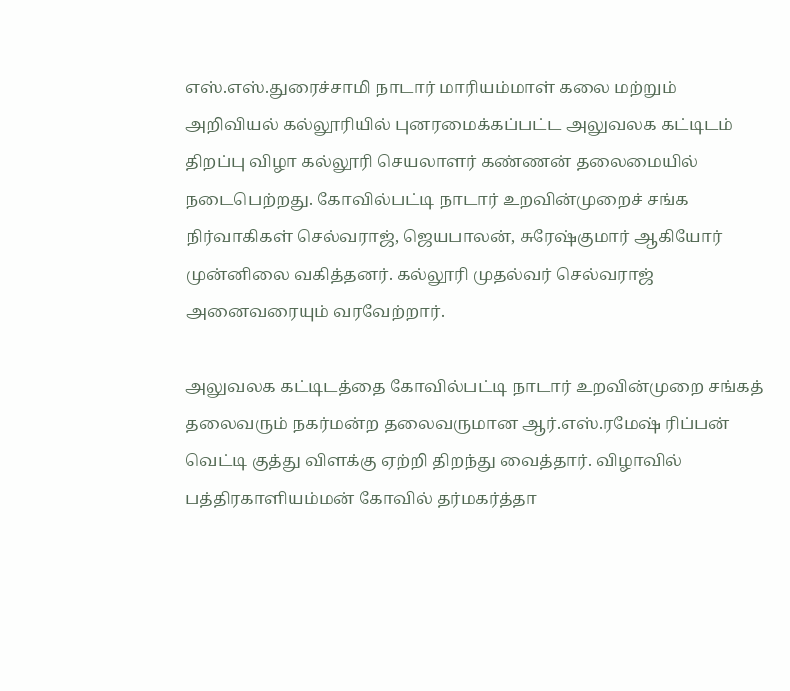எஸ்.எஸ்.துரைச்சாமி நாடார் மாரியம்மாள் கலை மற்றும் அறிவியல் கல்லூரியில் புனரமைக்கப்பட்ட அலுவலக கட்டிடம் திறப்பு விழா கல்லூரி செயலாளர் கண்ணன் தலைமையில் நடைபெற்றது. கோவில்பட்டி நாடார் உறவின்முறைச் சங்க நிர்வாகிகள் செல்வராஜ், ஜெயபாலன், சுரேஷ்குமார் ஆகியோர் முன்னிலை வகித்தனர். கல்லூரி முதல்வர் செல்வராஜ் அனைவரையும் வரவேற்றார்.

அலுவலக கட்டிடத்தை கோவில்பட்டி நாடார் உறவின்முறை சங்கத் தலைவரும் நகர்மன்ற தலைவருமான ஆர்.எஸ்.ரமேஷ் ரிப்பன் வெட்டி குத்து விளக்கு ஏற்றி திறந்து வைத்தார். விழாவில் பத்திரகாளியம்மன் கோவில் தர்மகர்த்தா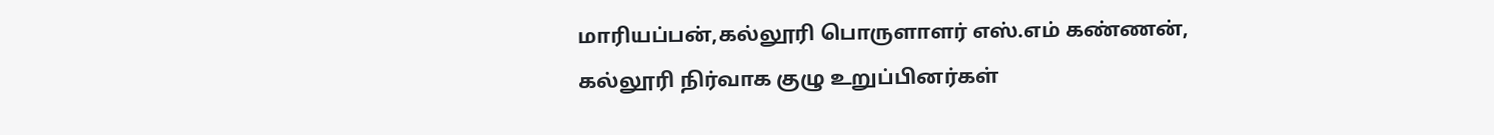மாரியப்பன்,கல்லூரி பொருளாளர் எஸ்.எம் கண்ணன், கல்லூரி நிர்வாக குழு உறுப்பினர்கள்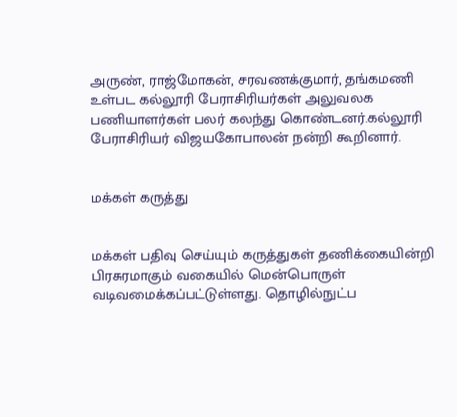அருண், ராஜ்மோகன், சரவணக்குமார், தங்கமணி உள்பட கல்லூரி பேராசிரியர்கள் அலுவலக பணியாளர்கள் பலர் கலந்து கொண்டனர்.கல்லூரி பேராசிரியர் விஜயகோபாலன் நன்றி கூறினார்.


மக்கள் கருத்து


மக்கள் பதிவு செய்யும் கருத்துகள் தணிக்கையின்றி பிரசுரமாகும் வகையில் மென்பொருள் வடிவமைக்கப்பட்டுள்ளது. தொழில்நுட்ப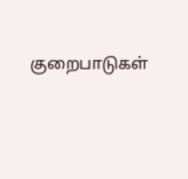குறைபாடுகள்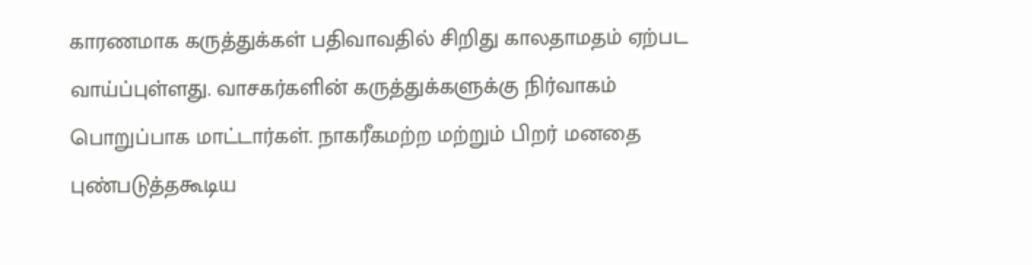காரணமாக கருத்துக்கள் பதிவாவதில் சிறிது காலதாமதம் ஏற்பட வாய்ப்புள்ளது. வாசகர்களின் கருத்துக்களுக்கு நிர்வாகம் பொறுப்பாக மாட்டார்கள். நாகரீகமற்ற மற்றும் பிறர் மனதை புண்படுத்தகூடிய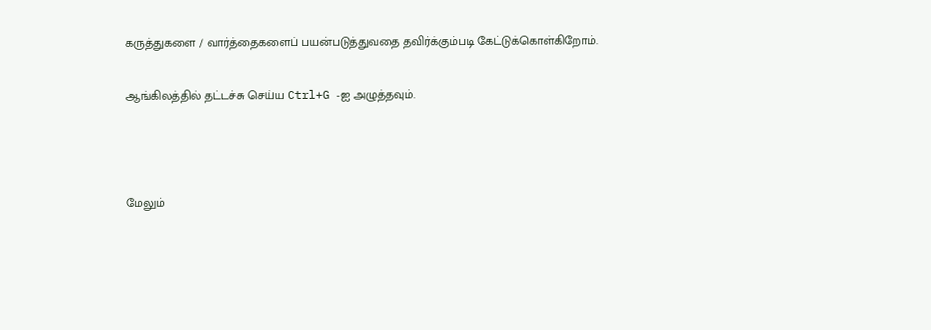கருத்துகளை / வார்த்தைகளைப் பயன்படுத்துவதை தவிர்க்கும்படி கேட்டுக்கொள்கிறோம்.

ஆங்கிலத்தில் தட்டச்சு செய்ய Ctrl+G -ஐ அழுத்தவும்.



மேலும்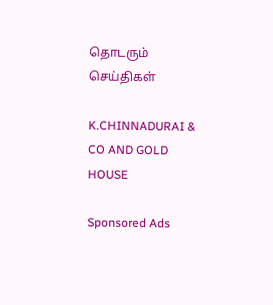தொடரும் செய்திகள்

K.CHINNADURAI & CO AND GOLD HOUSE

Sponsored Ads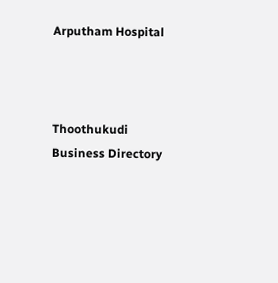Arputham Hospital



Thoothukudi Business Directory